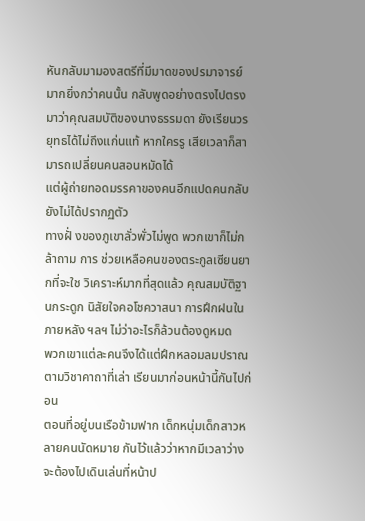หันกลับมามองสตรีที่มีมาดของปรมาจารย์มากยิ่งกว่าคนนั้น กลับพูดอย่างตรงไปตรงมาว่าคุณสมบัติของนางธรรมดา ยังเรียนวร ยุทธได้ไม่ถึงแก่นแท้ หากใครรู เสียเวลาก็สามารถเปลี่ยนคนสอนหมัดได้
แต่ผู้ถ่ายทอดมรรคาของคนอีกแปดคนกลับยังไม่ได้ปรากฏตัว
ทางฝั่ งของภูเขาลั่วพั่วไม่พูด พวกเขาก็ไม่กล้าถาม การ ช่วยเหลือคนของตระกูลเซียนยากที่จะใช วิเคราะห์มากที่สุดแล้ว คุณสมบัติฐานกระดูก นิสัยใจคอโชควาสนา การฝึกฝนในภายหลัง ฯลฯ ไม่ว่าอะไรก็ล้วนต้องดูหมด
พวกเขาแต่ละคนจึงได้แต่ฝึกหลอมลมปราณตามวิชาคาถาที่เล่า เรียนมาก่อนหน้านี้กันไปก่อน
ตอนที่อยู่บนเรือข้ามฟาก เด็กหนุ่มเด็กสาวหลายคนนัดหมาย กันไว้แล้วว่าหากมีเวลาว่างจะต้องไปเดินเล่นที่หน้าป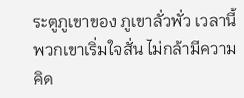ระตูภูเขาของ ภูเขาลั่วพั่ว เวลานี้พวกเขาเริ่มใจสั่น ไม่กล้ามีความคิด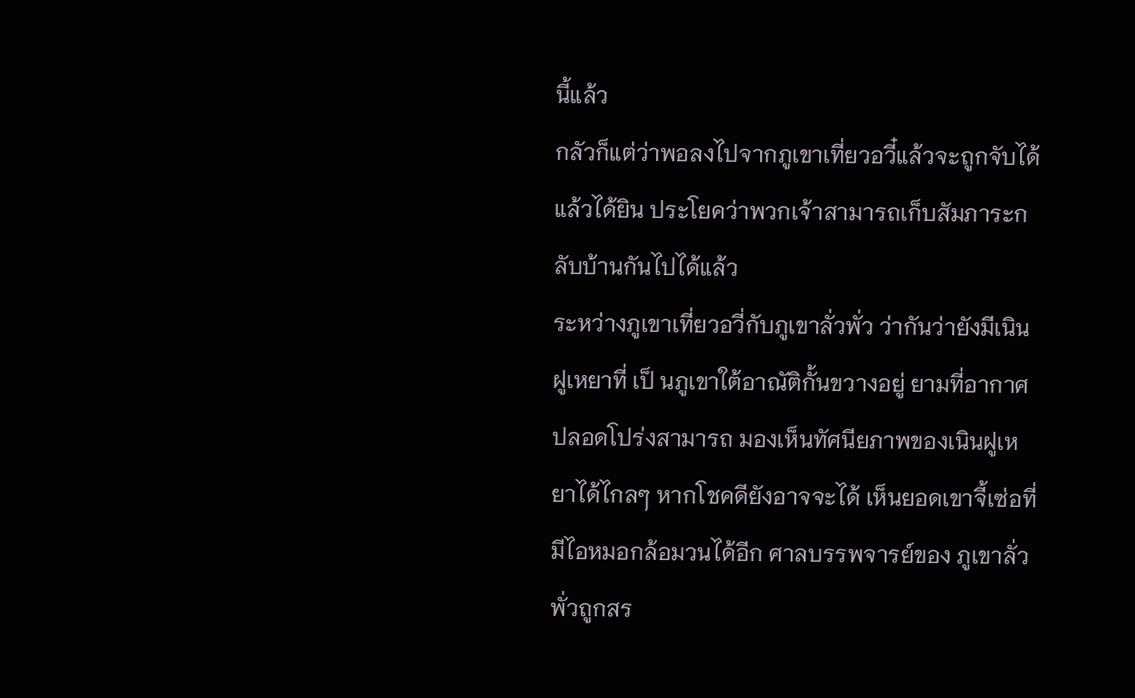นี้แล้ว
กลัวก็แต่ว่าพอลงไปจากภูเขาเที่ยวอวี๋แล้วจะถูกจับได้ แล้วได้ยิน ประโยคว่าพวกเจ้าสามารถเก็บสัมภาระกลับบ้านกันไปได้แล้ว
ระหว่างภูเขาเที่ยวอวี่กับภูเขาลั่วพั่ว ว่ากันว่ายังมีเนินฝูเหยาที่ เป็ นภูเขาใต้อาณัติกั้นขวางอยู่ ยามที่อากาศปลอดโปร่งสามารถ มองเห็นทัศนียภาพของเนินฝูเหยาได้ไกลๆ หากโชคดียังอาจจะได้ เห็นยอดเขาจี้เซ่อที่มีไอหมอกล้อมวนได้อีก ศาลบรรพจารย์ของ ภูเขาลั่วพั่วถูกสร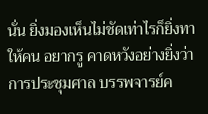นั่น ยิ่งมองเห็นไม่ชัดเท่าไรก็ยิ่งทาให้คน อยากรู คาดหวังอย่างยิ่งว่าการประชุมศาล บรรพจารย์ค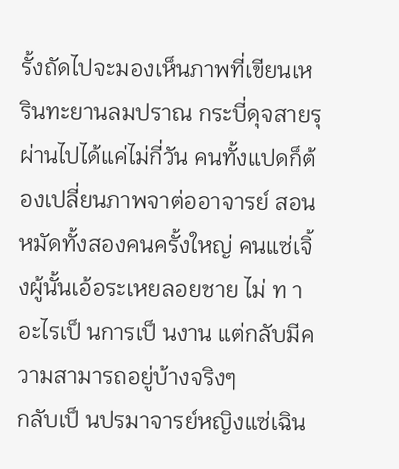รั้งถัดไปจะมองเห็นภาพที่เขียนเหรินทะยานลมปราณ กระบี่ดุจสายรุ
ผ่านไปได้แค่ไม่กี่วัน คนทั้งแปดก็ต้องเปลี่ยนภาพจาต่ออาจารย์ สอนหมัดทั้งสองคนครั้งใหญ่ คนแซ่เจิ้งผู้นั้นเอ้อระเหยลอยชาย ไม่ ท าอะไรเป็ นการเป็ นงาน แต่กลับมีความสามารถอยู่บ้างจริงๆ
กลับเป็ นปรมาจารย์หญิงแซ่เฉิน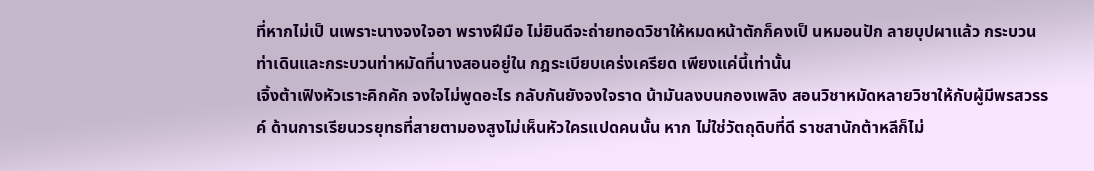ที่หากไม่เป็ นเพราะนางจงใจอา พรางฝีมือ ไม่ยินดีจะถ่ายทอดวิชาให้หมดหน้าตักก็คงเป็ นหมอนปัก ลายบุปผาแล้ว กระบวนท่าเดินและกระบวนท่าหมัดที่นางสอนอยู่ใน กฎระเบียบเคร่งเครียด เพียงแค่นี้เท่านั้น
เจิ้งต้าเฟิงหัวเราะคิกคัก จงใจไม่พูดอะไร กลับกันยังจงใจราด น้ามันลงบนกองเพลิง สอนวิชาหมัดหลายวิชาให้กับผู้มีพรสวรรค์ ด้านการเรียนวรยุทธที่สายตามองสูงไม่เห็นหัวใครแปดคนนั้น หาก ไม่ใช่วัตถุดิบที่ดี ราชสานักต้าหลีก็ไม่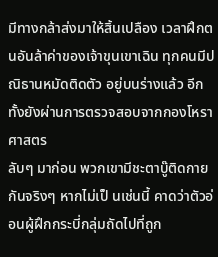มีทางกล้าส่งมาให้สิ้นเปลือง เวลาฝึกตนอันล้าค่าของเจ้าขุนเขาเฉิน ทุกคนมีปณิธานหมัดติดตัว อยู่บนร่างแล้ว อีกทั้งยังผ่านการตรวจสอบจากกองโหราศาสตร
ลับๆ มาก่อน พวกเขามีชะตาบู๊ติดกายกันจริงๆ หากไม่เป็ นเช่นนี้ คาดว่าตัวอ่อนผู้ฝึกกระบี่กลุ่มถัดไปที่ถูก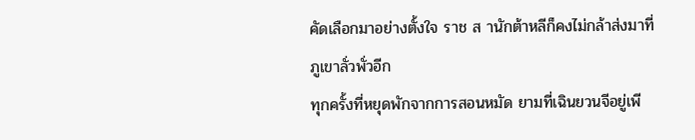คัดเลือกมาอย่างตั้งใจ ราช ส านักต้าหลีก็คงไม่กล้าส่งมาที่ภูเขาลั่วพั่วอีก
ทุกครั้งที่หยุดพักจากการสอนหมัด ยามที่เฉินยวนจีอยู่เพี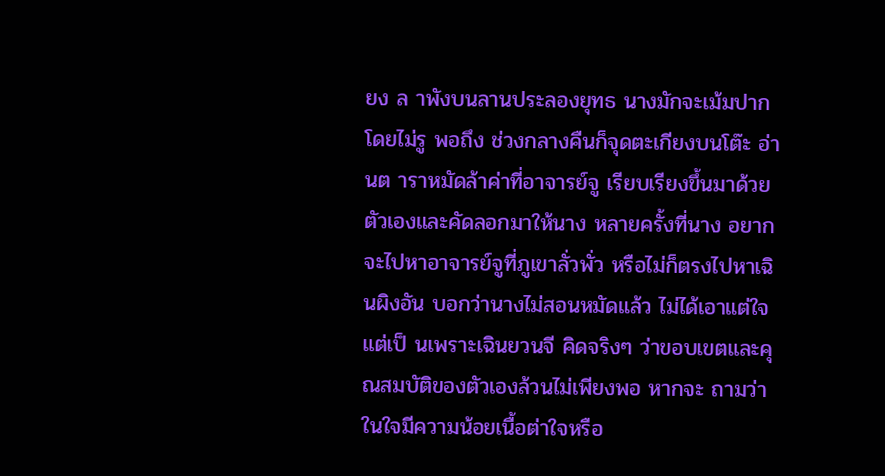ยง ล าพังบนลานประลองยุทธ นางมักจะเม้มปากโดยไม่รู พอถึง ช่วงกลางคืนก็จุดตะเกียงบนโต๊ะ อ่านต าราหมัดล้าค่าที่อาจารย์จู เรียบเรียงขึ้นมาด้วยตัวเองและคัดลอกมาให้นาง หลายครั้งที่นาง อยากจะไปหาอาจารย์จูที่ภูเขาลั่วพั่ว หรือไม่ก็ตรงไปหาเฉินผิงอัน บอกว่านางไม่สอนหมัดแล้ว ไม่ได้เอาแต่ใจ แต่เป็ นเพราะเฉินยวนจี คิดจริงๆ ว่าขอบเขตและคุณสมบัติของตัวเองล้วนไม่เพียงพอ หากจะ ถามว่าในใจมีความน้อยเนื้อต่าใจหรือ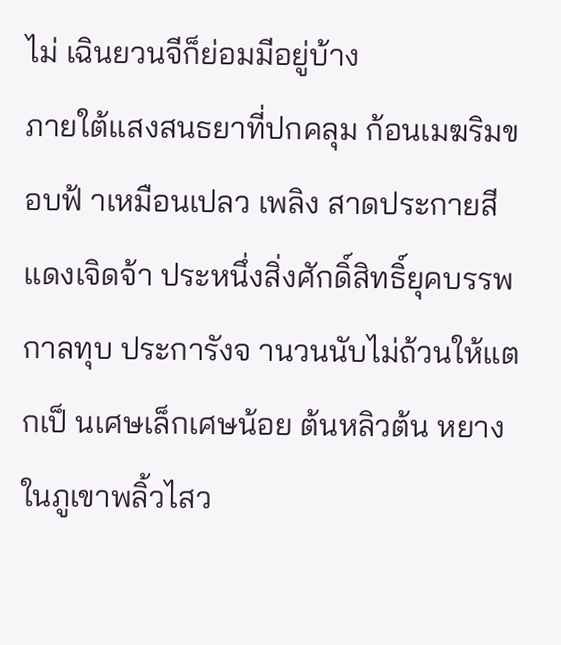ไม่ เฉินยวนจีก็ย่อมมีอยู่บ้าง
ภายใต้แสงสนธยาที่ปกคลุม ก้อนเมฆริมขอบฟ้ าเหมือนเปลว เพลิง สาดประกายสีแดงเจิดจ้า ประหนึ่งสิ่งศักดิ์สิทธิ์ยุคบรรพกาลทุบ ประการังจ านวนนับไม่ถ้วนให้แตกเป็ นเศษเล็กเศษน้อย ต้นหลิวต้น หยางในภูเขาพลิ้วไสว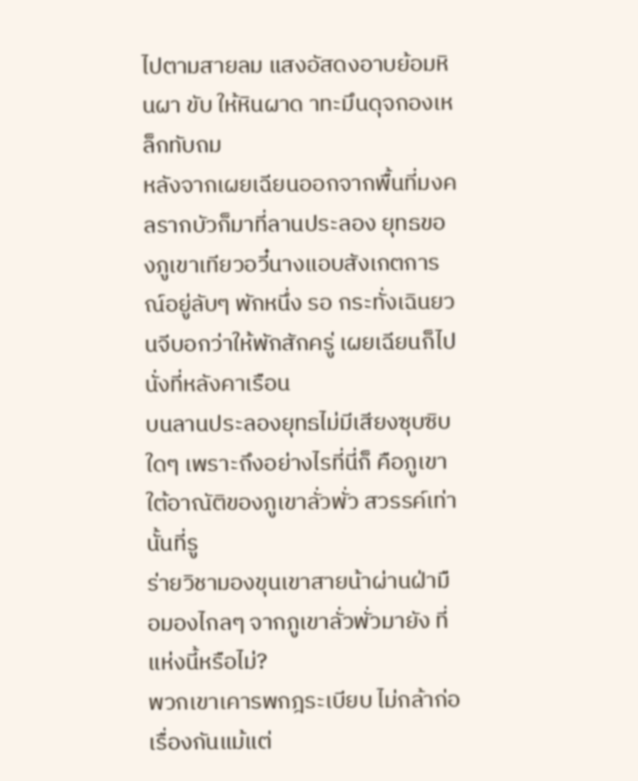ไปตามสายลม แสงอัสดงอาบย้อมหินผา ขับ ให้หินผาด าทะมึนดุจกองเหล็กทับถม
หลังจากเผยเฉียนออกจากพื้นที่มงคลรากบัวก็มาที่ลานประลอง ยุทธของภูเขาเทียวอวี๋นางแอบสังเกตการณ์อยู่ลับๆ พักหนึ่ง รอ กระทั่งเฉินยวนจีบอกว่าให้พักสักครู่ เผยเฉียนก็ไปนั่งที่หลังคาเรือน
บนลานประลองยุทธไม่มีเสียงซุบซิบใดๆ เพราะถึงอย่างไรที่นี่ก็ คือภูเขาใต้อาณัติของภูเขาลั่วพั่ว สวรรค์เท่านั้นที่รู
ร่ายวิชามองขุนเขาสายน้าผ่านฝ่ามือมองไกลๆ จากภูเขาลั่วพั่วมายัง ที่แห่งนี้หรือไม่?
พวกเขาเคารพกฎระเบียบ ไม่กล้าก่อเรื่องกันแม้แต่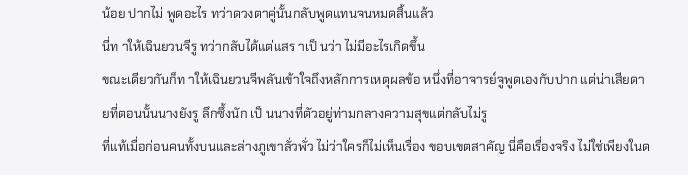น้อย ปากไม่ พูดอะไร ทว่าดวงตาคู่นั้นกลับพูดแทนจนหมดสิ้นแล้ว
นี่ท าให้เฉินยวนจีรู ทว่ากลับได้แต่แสร าเป็ นว่า ไม่มีอะไรเกิดขึ้น
ขณะเดียวกันก็ท าให้เฉินยวนจีพลันเข้าใจถึงหลักการเหตุผลข้อ หนึ่งที่อาจารย์จูพูดเองกับปาก แต่น่าเสียดายที่ตอนนั้นนางยังรู ลึกซึ้งนัก เป็ นนางที่ตัวอยู่ท่ามกลางความสุขแต่กลับไม่รู
ที่แท้เมื่อก่อนคนทั้งบนและล่างภูเขาลั่วพั่ว ไม่ว่าใครก็ไม่เห็นเรื่อง ขอบเขตสาคัญ นี่คือเรื่องจริง ไม่ใช่เพียงในด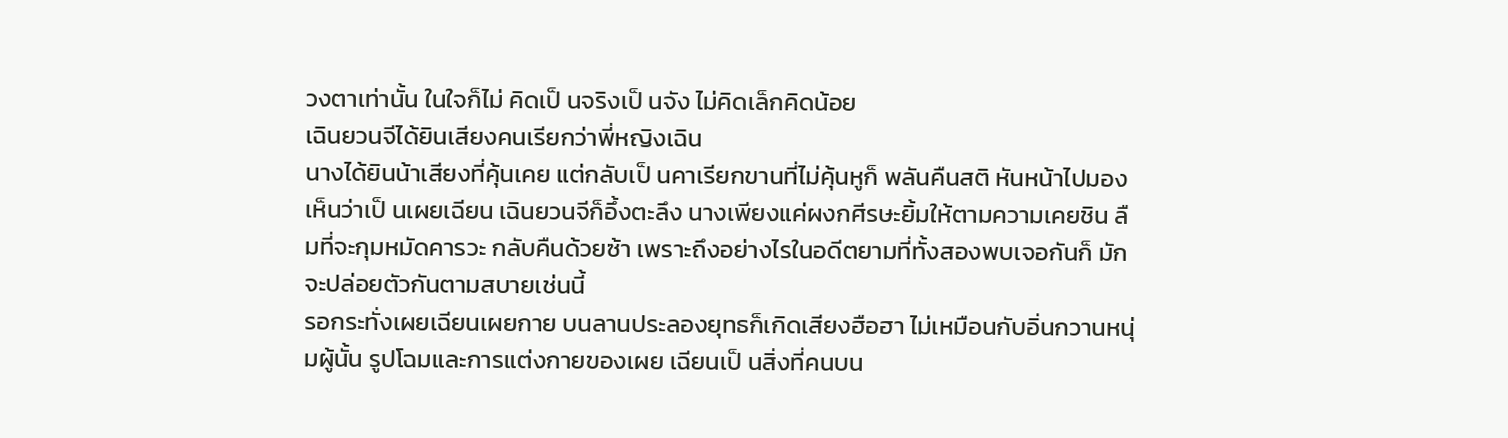วงตาเท่านั้น ในใจก็ไม่ คิดเป็ นจริงเป็ นจัง ไม่คิดเล็กคิดน้อย
เฉินยวนจีได้ยินเสียงคนเรียกว่าพี่หญิงเฉิน
นางได้ยินน้าเสียงที่คุ้นเคย แต่กลับเป็ นคาเรียกขานที่ไม่คุ้นหูก็ พลันคืนสติ หันหน้าไปมอง เห็นว่าเป็ นเผยเฉียน เฉินยวนจีก็อึ้งตะลึง นางเพียงแค่ผงกศีรษะยิ้มให้ตามความเคยชิน ลืมที่จะกุมหมัดคารวะ กลับคืนด้วยซ้า เพราะถึงอย่างไรในอดีตยามที่ทั้งสองพบเจอกันก็ มักจะปล่อยตัวกันตามสบายเช่นนี้
รอกระทั่งเผยเฉียนเผยกาย บนลานประลองยุทธก็เกิดเสียงฮือฮา ไม่เหมือนกับอิ่นกวานหนุ่มผู้นั้น รูปโฉมและการแต่งกายของเผย เฉียนเป็ นสิ่งที่คนบน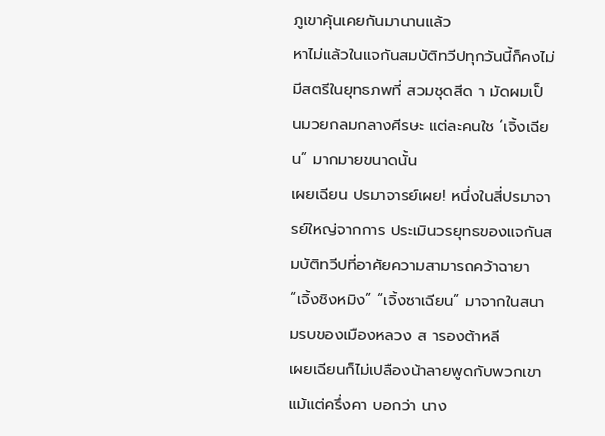ภูเขาคุ้นเคยกันมานานแล้ว
หาไม่แล้วในแจกันสมบัติทวีปทุกวันนี้ก็คงไม่มีสตรีในยุทธภพที่ สวมชุดสีด า มัดผมเป็ นมวยกลมกลางศีรษะ แต่ละคนใช ‘เจิ้งเฉียน” มากมายขนาดนั้น
เผยเฉียน ปรมาจารย์เผย! หนึ่งในสี่ปรมาจารย์ใหญ่จากการ ประเมินวรยุทธของแจกันสมบัติทวีปที่อาศัยความสามารถคว้าฉายา “เจิ้งชิงหมิง” “เจิ้งซาเฉียน” มาจากในสนามรบของเมืองหลวง ส ารองต้าหลี
เผยเฉียนก็ไม่เปลืองน้าลายพูดกับพวกเขาแม้แต่ครึ่งคา บอกว่า นาง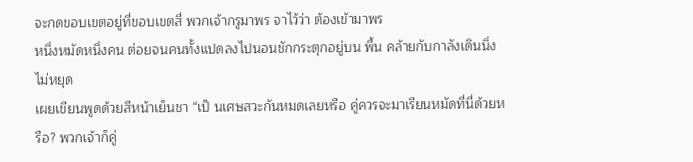จะกดขอบเขตอยู่ที่ขอบเขตสี่ พวกเจ้ากรูมาพร จาไว้ว่า ต้องเข้ามาพร
หนึ่งหมัดหนึ่งคน ต่อยจนคนทั้งแปดลงไปนอนชักกระตุกอยู่บน พื้น คล้ายกับกาลังเดินนิ่งไม่หยุด
เผยเขียนพูดด้วยสีหน้าเย็นชา “เป็ นเศษสวะกันหมดเลยหรือ คู่ควรจะมาเรียนหมัดที่นี่ด้วยหรือ? พวกเจ้าก็คู่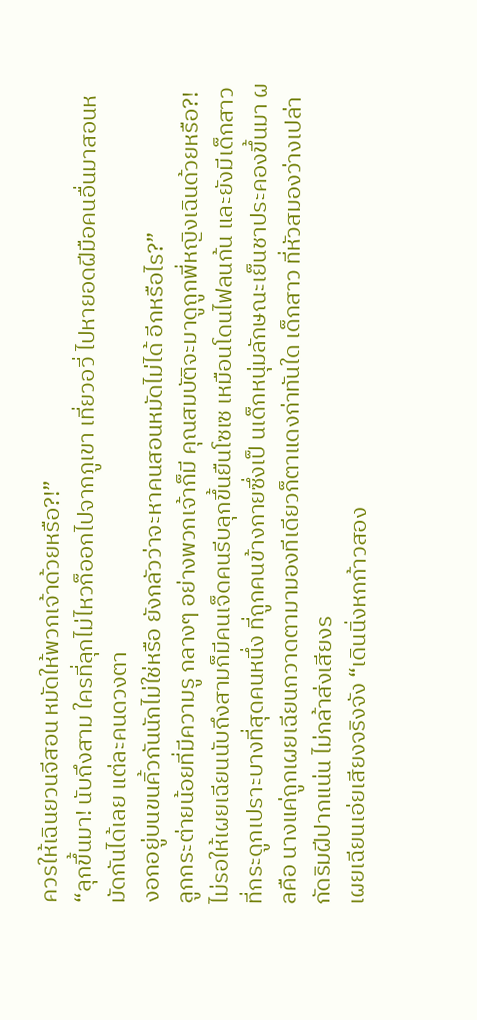ควรให้เฉินยวนจีสอน หมัดให้พวกเจ้าด้วยหรือ?!”
“ลุกขึ้นมา! นับถึงสาม ใครที่ลุกไม่ไหวก็ออกไปจากภูเขา เที่ยวอวี่ ไปหายอดฝีมือคนอื่นมาสอนหมัดกันได้เลย แต่ละคนดวงตา
งอกอยู่บนขนคิ้วกันนักไม่ใช่หรือ ยังกลัวว่าจะหาคนสอนหมัดไม่ได้ อีกหรือไร?”
ลูกกระต่ายน้อยที่มีความรู กลางๆ อย่างพวกเจ้าก็มี คุณสมบัติจะมาดูถูกพี่หญิงเฉินด้วยหรือ?!
ไม่รอให้เผยเฉียนนับถึงสามก็มีคนเจ็ดคนรีบลุกขึ้นยืนโซเซ เหมือนโดนไฟลนก้น และยังมีเด็กสาวที่กระดูกเปราะบางที่สุดคนหนึ่ง ที่ถูกคนข้างกายซึ่งเป็ นเด็กหนุ่มลักษณะเย็นชาประคองขึ้นมา ผลคือ นางแค่ถูกเผยเฉียนกวาดตามามองทีเดียวก็ตาแดงก่าทันใด เด็กสาว ที่หัวสมองว่างเปล่ากัดริมฝีปากแน่น ไม่กล้าส่งเสียงร
เผยเฉียนเอ่ยเสียงจริงจัง “เดินนิ่งหกก้าวสอง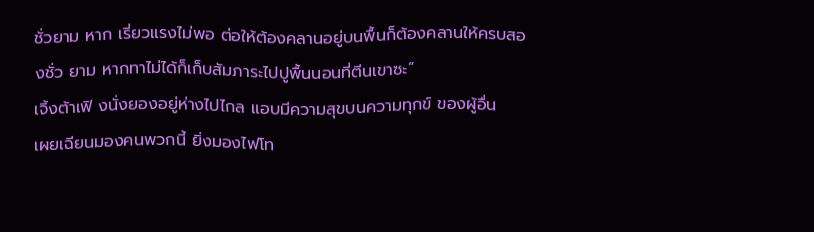ชั่วยาม หาก เรี่ยวแรงไม่พอ ต่อให้ต้องคลานอยู่บนพื้นก็ต้องคลานให้ครบสองชั่ว ยาม หากทาไม่ได้ก็เก็บสัมภาระไปปูพื้นนอนที่ตีนเขาซะ”
เจิ้งต้าเฟิ งนั่งยองอยู่ห่างไปไกล แอบมีความสุขบนความทุกข์ ของผู้อื่น
เผยเฉียนมองคนพวกนี้ ยิ่งมองไฟโท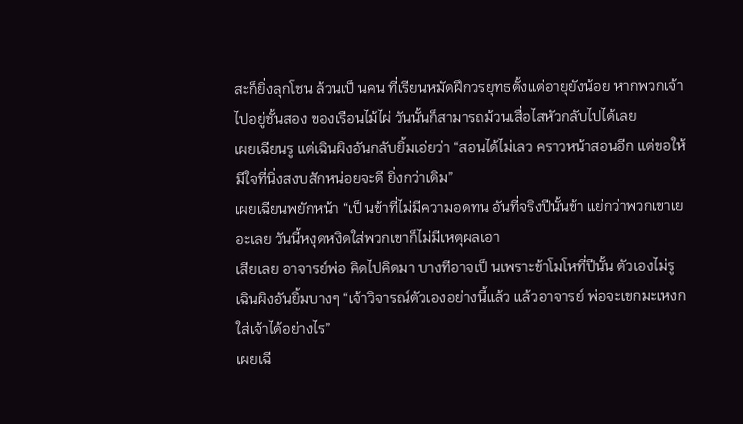สะก็ยิ่งลุกโชน ล้วนเป็ นคน ที่เรียนหมัดฝึกวรยุทธตั้งแต่อายุยังน้อย หากพวกเจ้าไปอยู่ชั้นสอง ของเรือนไม้ไผ่ วันนั้นก็สามารถม้วนเสื่อไสหัวกลับไปได้เลย
เผยเฉียนรู แต่เฉินผิงอันกลับยิ้มเอ่ยว่า “สอนได้ไม่เลว คราวหน้าสอนอีก แต่ขอให้มีใจที่นิ่งสงบสักหน่อยจะดี ยิ่งกว่าเดิม”
เผยเฉียนพยักหน้า “เป็ นข้าที่ไม่มีความอดทน อันที่จริงปีนั้นข้า แย่กว่าพวกเขาเยอะเลย วันนี้หงุดหงิดใส่พวกเขาก็ไม่มีเหตุผลเอา
เสียเลย อาจารย์พ่อ คิดไปคิดมา บางทีอาจเป็ นเพราะข้าโมโหที่ปีนั้น ตัวเองไม่รู
เฉินผิงอันยิ้มบางๆ “เจ้าวิจารณ์ตัวเองอย่างนี้แล้ว แล้วอาจารย์ พ่อจะเขกมะเหงกใส่เจ้าได้อย่างไร”
เผยเฉี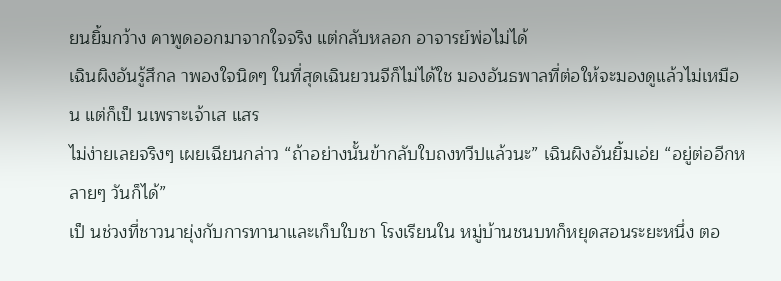ยนยิ้มกว้าง คาพูดออกมาจากใจจริง แต่กลับหลอก อาจารย์พ่อไม่ได้
เฉินผิงอันรู้สึกล าพองใจนิดๆ ในที่สุดเฉินยวนจีก็ไม่ได้ใช มองอันธพาลที่ต่อให้จะมองดูแล้วไม่เหมือน แต่ก็เป็ นเพราะเจ้าเส แสร
ไม่ง่ายเลยจริงๆ เผยเฉียนกล่าว “ถ้าอย่างนั้นข้ากลับใบถงทวีปแล้วนะ” เฉินผิงอันยิ้มเอ่ย “อยู่ต่ออีกหลายๆ วันก็ได้”
เป็ นช่วงที่ชาวนายุ่งกับการทานาและเก็บใบชา โรงเรียนใน หมู่บ้านชนบทก็หยุดสอนระยะหนึ่ง ตอ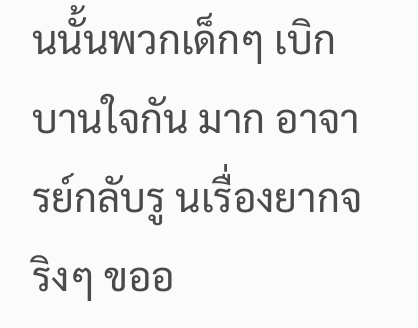นนั้นพวกเด็กๆ เบิกบานใจกัน มาก อาจารย์กลับรู นเรื่องยากจริงๆ ขออ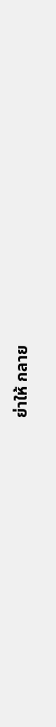ย่าให้ กลาย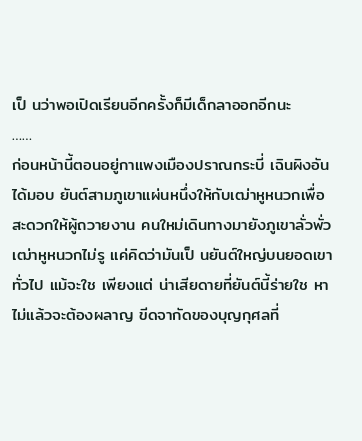เป็ นว่าพอเปิดเรียนอีกครั้งก็มีเด็กลาออกอีกนะ
……
ก่อนหน้านี้ตอนอยู่กาแพงเมืองปราณกระบี่ เฉินผิงอันได้มอบ ยันต์สามภูเขาแผ่นหนึ่งให้กับเฒ่าหูหนวกเพื่อสะดวกให้ผู้ถวายงาน คนใหม่เดินทางมายังภูเขาลั่วพั่ว
เฒ่าหูหนวกไม่รู แค่คิดว่ามันเป็ นยันต์ใหญ่บนยอดเขา ทั่วไป แม้จะใช เพียงแต่ น่าเสียดายที่ยันต์นี้ร่ายใช หาไม่แล้วจะต้องผลาญ ขีดจากัดของบุญกุศลที่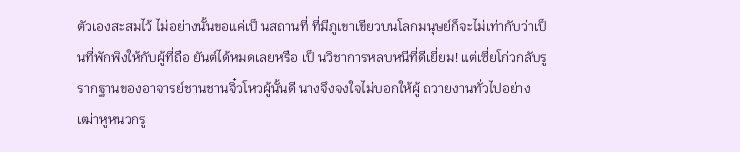ตัวเองสะสมไว้ ไม่อย่างนั้นขอแค่เป็ นสถานที่ ที่มีภูเขาเขียวบนโลกมนุษย์ก็จะไม่เท่ากับว่าเป็ นที่พักพิงให้กับผู้ที่ถือ ยันต์ได้หมดเลยหรือ เป็ นวิชาการหลบหนีที่ดีเยี่ยม! แต่เซี่ยโก่วกลับรู รากฐานของอาจารย์ชานชานจิ๋วโหวผู้นั้นดี นางจึงจงใจไม่บอกให้ผู้ ถวายงานทั่วไปอย่างเฒ่าหูหนวกรู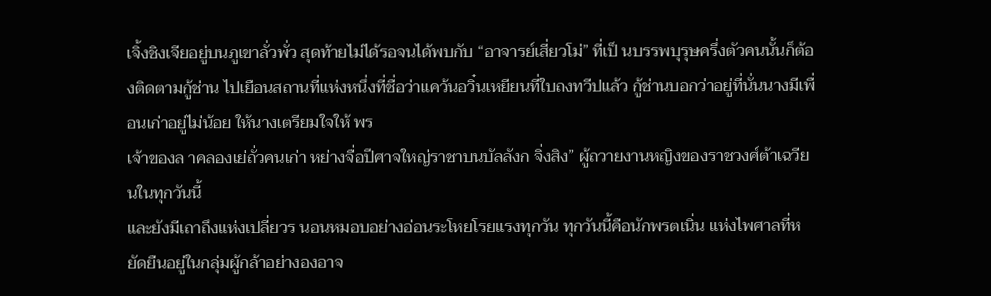เจิ้งชิงเจียอยู่บนภูเขาลั่วพั่ว สุดท้ายไม่ได้รอจนได้พบกับ “อาจารย์เสี่ยวโม่” ที่เป็ นบรรพบุรุษครึ่งตัวคนนั้นก็ต้องติดตามกู้ช่าน ไปเยือนสถานที่แห่งหนึ่งที่ชื่อว่าแคว้นอวิ๋นเหยียนที่ใบถงทวีปแล้ว กู้ช่านบอกว่าอยู่ที่นั่นนางมีเพื่อนเก่าอยู่ไม่น้อย ให้นางเตรียมใจให้ พร
เจ้าของล าคลองเย่ถั่วคนเก่า หย่างจื่อปีศาจใหญ่ราชาบนบัลลังก จิ่งสิง” ผู้ถวายงานหญิงของราชวงศ์ต้าเฉวียนในทุกวันนี้
และยังมีเถาถึงแห่งเปลี่ยวร นอนหมอบอย่างอ่อนระโหยโรยแรงทุกวัน ทุกวันนี้คือนักพรตเนิ่น แห่งไพศาลที่หยัดยืนอยู่ในกลุ่มผู้กล้าอย่างองอาจ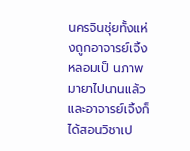นครจินชุ่ยทั้งแห่งถูกอาจารย์เจิ้งหลอมเป็ นภาพมายาไปนานแล้ว และอาจารย์เจิ้งก็ได้สอนวิชาเป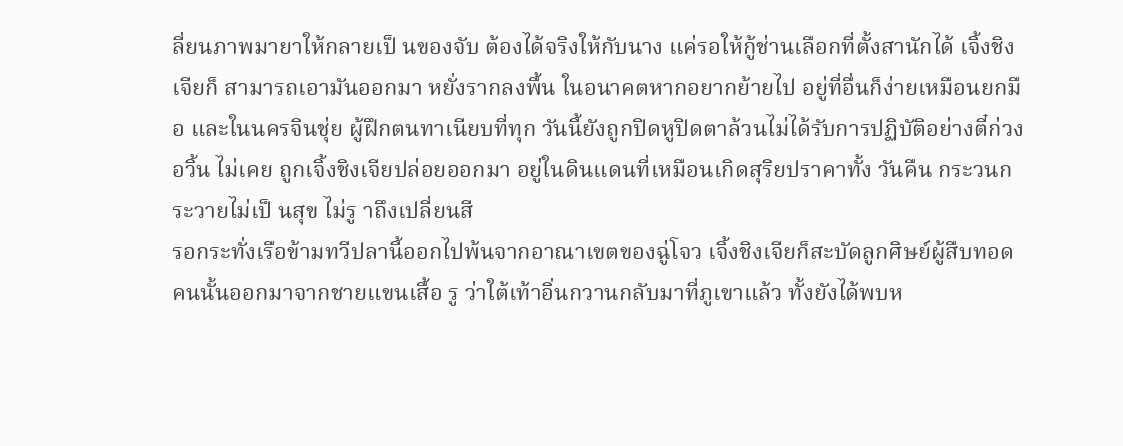ลี่ยนภาพมายาให้กลายเป็ นของจับ ต้องได้จริงให้กับนาง แค่รอให้กู้ช่านเลือกที่ตั้งสานักได้ เจิ้งชิงเจียก็ สามารถเอามันออกมา หยั่งรากลงพื้น ในอนาคตหากอยากย้ายไป อยู่ที่อื่นก็ง่ายเหมือนยกมือ และในนครจินชุ่ย ผู้ฝึกตนทาเนียบที่ทุก วันนี้ยังถูกปิดหูปิดตาล้วนไม่ได้รับการปฏิบัติอย่างตี๋ก่วงอวิ้น ไม่เคย ถูกเจิ้งชิงเจียปล่อยออกมา อยู่ในดินแดนที่เหมือนเกิดสุริยปราคาทั้ง วันคืน กระวนกระวายไม่เป็ นสุข ไม่รู าถึงเปลี่ยนสี
รอกระทั่งเรือข้ามทวีปลานี้ออกไปพ้นจากอาณาเขตของฉู่โจว เจิ้งชิงเจียก็สะบัดลูกศิษย์ผู้สืบทอดคนนั้นออกมาจากชายแขนเสื้อ รู ว่าใต้เท้าอิ่นกวานกลับมาที่ภูเขาแล้ว ทั้งยังได้พบห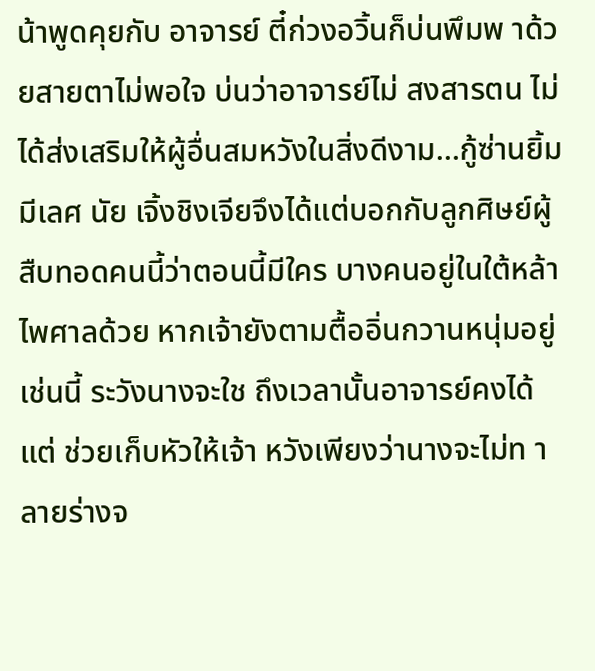น้าพูดคุยกับ อาจารย์ ตี๋ก่วงอวิ้นก็บ่นพึมพ าด้วยสายตาไม่พอใจ บ่นว่าอาจารย์ไม่ สงสารตน ไม่ได้ส่งเสริมให้ผู้อื่นสมหวังในสิ่งดีงาม…กู้ซ่านยิ้มมีเลศ นัย เจิ้งชิงเจียจึงได้แต่บอกกับลูกศิษย์ผู้สืบทอดคนนี้ว่าตอนนี้มีใคร บางคนอยู่ในใต้หล้าไพศาลด้วย หากเจ้ายังตามตื้ออิ่นกวานหนุ่มอยู่ เช่นนี้ ระวังนางจะใช ถึงเวลานั้นอาจารย์คงได้แต่ ช่วยเก็บหัวให้เจ้า หวังเพียงว่านางจะไม่ท าลายร่างจ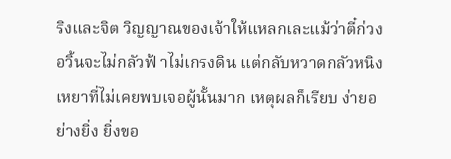ริงและจิต วิญญาณของเจ้าให้แหลกเละแม้ว่าตี๋ก่วงอวิ้นจะไม่กลัวฟ้ าไม่เกรงดิน แต่กลับหวาดกลัวหนิงเหยาที่ไม่เคยพบเจอผู้นั้นมาก เหตุผลก็เรียบ ง่ายอย่างยิ่ง ยิ่งขอ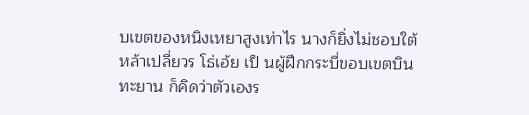บเขตของหนิงเหยาสูงเท่าไร นางก็ยิ่งไม่ชอบใต้
หล้าเปลี่ยวร โธ่เอ้ย เป็ นผู้ฝึกกระบี่ขอบเขตบินทะยาน ก็คิดว่าตัวเองร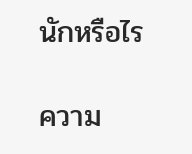นักหรือไร

ความ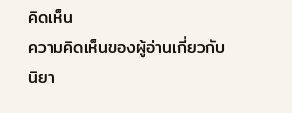คิดเห็น
ความคิดเห็นของผู้อ่านเกี่ยวกับนิยา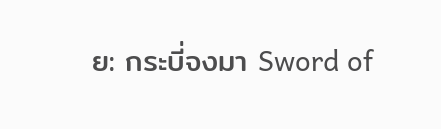ย: กระบี่จงมา Sword of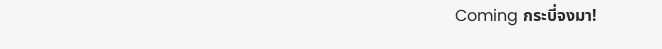Coming กระบี่จงมา!